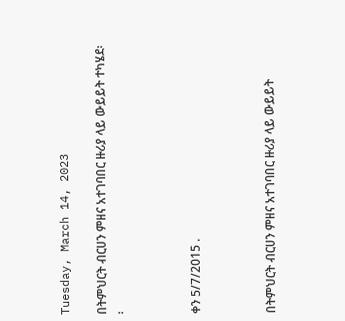Tuesday, March 14, 2023

በትምህርት ብርሀን ምዘና አተገባበር ዙሪያ ላይ ውይይት ተካሄደ፡፡



ቀን 5/7/2015 .



በትምህርት ብርሀን ምዘና አተገባበር ዙሪያ ላይ ውይይት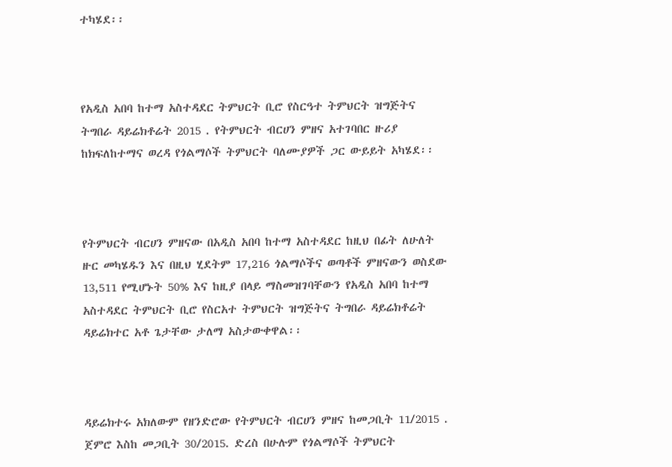ተካሄደ፡፡



የአዲስ አበባ ከተማ አስተዳደር ትምህርት ቢሮ የስርዓተ ትምህርት ዝግጅትና ትግበራ ዳይሬክቶሬት 2015 . የትምህርት ብርሀን ምዘና አተገባበር ዙሪያ ከክፍለከተማና ወረዳ የጎልማሶች ትምህርት ባለሙያዎች ጋር ውይይት አካሄደ፡፡



የትምህርት ብርሀን ምዘናው በአዲስ አበባ ከተማ አስተዳደር ከዚህ በፊት ለሁለት ዙር መካሄዱን እና በዚህ ሂደትም 17,216 ጎልማሶችና ወጣቶች ምዘናውን ወስደው 13,511 የሚሆኑት 50% እና ከዚያ በላይ ማስመዝገባቸውን የአዲስ አበባ ከተማ አስተዳደር ትምህርት ቢሮ የስርአተ ትምህርት ዝግጅትና ትግበራ ዳይሬክቶሬት ዳይሬክተር አቶ ጌታቸው ታለማ አስታውቀዋል፡፡



ዳይሬክተሩ አክለውም የዘንድሮው የትምህርት ብርሀን ምዘና ከመጋቢት 11/2015 . ጀምሮ እስከ መጋቢት 30/2015. ድረስ በሁሉም የጎልማሶች ትምህርት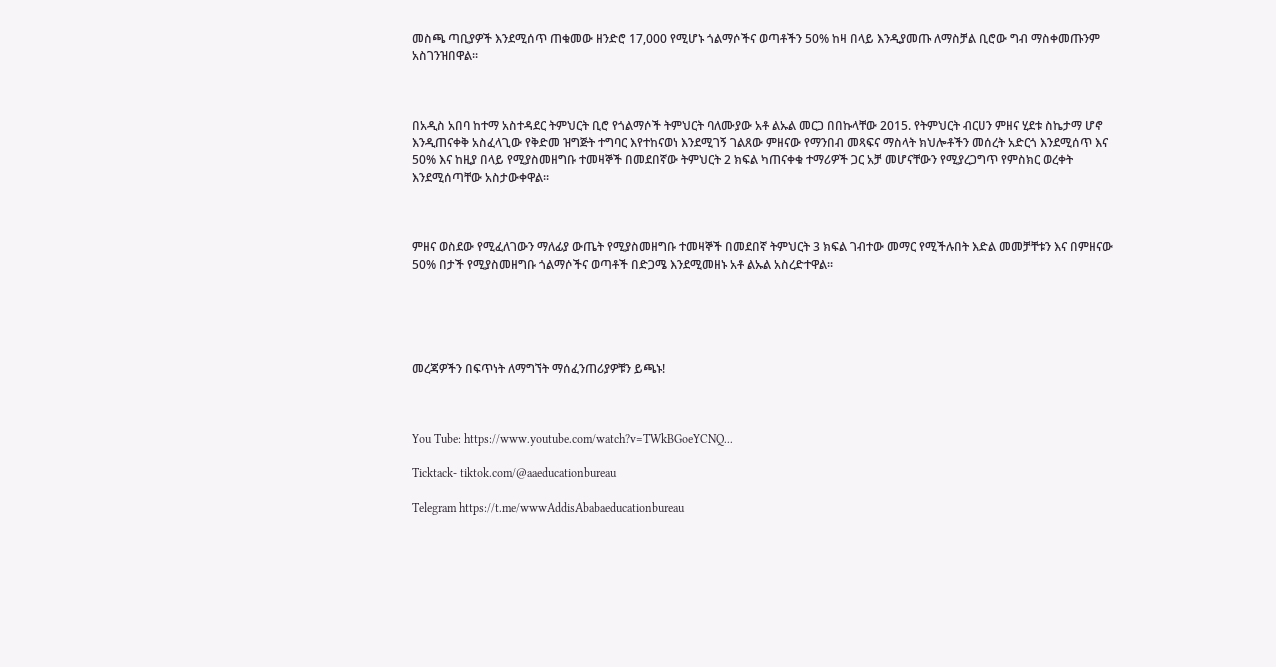መስጫ ጣቢያዎች እንደሚሰጥ ጠቁመው ዘንድሮ 17,000 የሚሆኑ ጎልማሶችና ወጣቶችን 50% ከዛ በላይ እንዲያመጡ ለማስቻል ቢሮው ግብ ማስቀመጡንም አስገንዝበዋል፡፡



በአዲስ አበባ ከተማ አስተዳደር ትምህርት ቢሮ የጎልማሶች ትምህርት ባለሙያው አቶ ልኡል መርጋ በበኩላቸው 2015. የትምህርት ብርሀን ምዘና ሂደቱ ስኬታማ ሆኖ እንዲጠናቀቅ አስፈላጊው የቅድመ ዝግጅት ተግባር እየተከናወነ እንደሚገኝ ገልጸው ምዘናው የማንበብ መጻፍና ማስላት ክህሎቶችን መሰረት አድርጎ እንደሚሰጥ እና 50% እና ከዚያ በላይ የሚያስመዘግቡ ተመዛኞች በመደበኛው ትምህርት 2 ክፍል ካጠናቀቁ ተማሪዎች ጋር አቻ መሆናቸውን የሚያረጋግጥ የምስክር ወረቀት እንደሚሰጣቸው አስታውቀዋል፡፡



ምዘና ወስደው የሚፈለገውን ማለፊያ ውጤት የሚያስመዘግቡ ተመዛኞች በመደበኛ ትምህርት 3 ክፍል ገብተው መማር የሚችሉበት እድል መመቻቸቱን እና በምዘናው 50% በታች የሚያስመዘግቡ ጎልማሶችና ወጣቶች በድጋሜ እንደሚመዘኑ አቶ ልኡል አስረድተዋል፡፡





መረጃዎችን በፍጥነት ለማግኘት ማሰፈንጠሪያዎቹን ይጫኑ!



You Tube: https://www.youtube.com/watch?v=TWkBGoeYCNQ...

Ticktack- tiktok.com/@aaeducationbureau

Telegram https://t.me/wwwAddisAbabaeducationbureau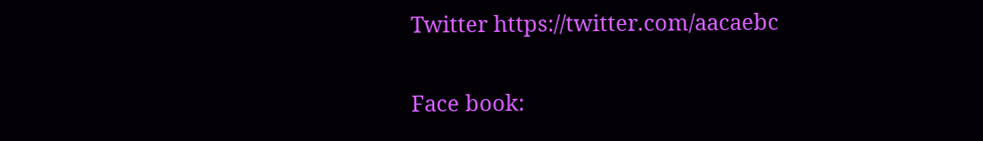Twitter https://twitter.com/aacaebc

Face book: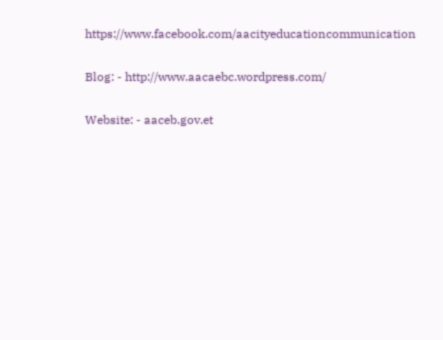https://www.facebook.com/aacityeducationcommunication

Blog: - http://www.aacaebc.wordpress.com/

Website: - aaceb.gov.et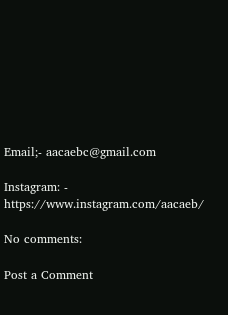Email;- aacaebc@gmail.com

Instagram: - https://www.instagram.com/aacaeb/

No comments:

Post a Comment